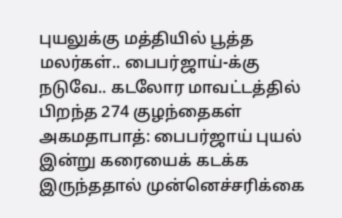புயலுக்கு மத்தியில் பூத்த மலர்கள்.. பைபர்ஜாய்-க்கு நடுவே.. கடலோர மாவட்டத்தில் பிறந்த 274 குழந்தைகள்
அகமதாபாத்: பைபர்ஜாய் புயல் இன்று கரையைக் கடக்க இருந்ததால் முன்னெச்சரிக்கை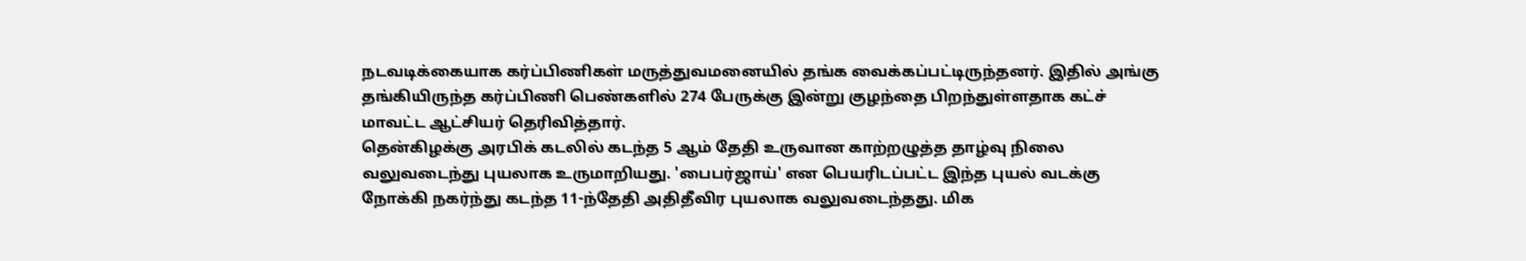நடவடிக்கையாக கர்ப்பிணிகள் மருத்துவமனையில் தங்க வைக்கப்பட்டிருந்தனர். இதில் அங்கு தங்கியிருந்த கர்ப்பிணி பெண்களில் 274 பேருக்கு இன்று குழந்தை பிறந்துள்ளதாக கட்ச் மாவட்ட ஆட்சியர் தெரிவித்தார்.
தென்கிழக்கு அரபிக் கடலில் கடந்த 5 ஆம் தேதி உருவான காற்றழுத்த தாழ்வு நிலை வலுவடைந்து புயலாக உருமாறியது. 'பைபர்ஜாய்' என பெயரிடப்பட்ட இந்த புயல் வடக்கு நோக்கி நகர்ந்து கடந்த 11-ந்தேதி அதிதீவிர புயலாக வலுவடைந்தது. மிக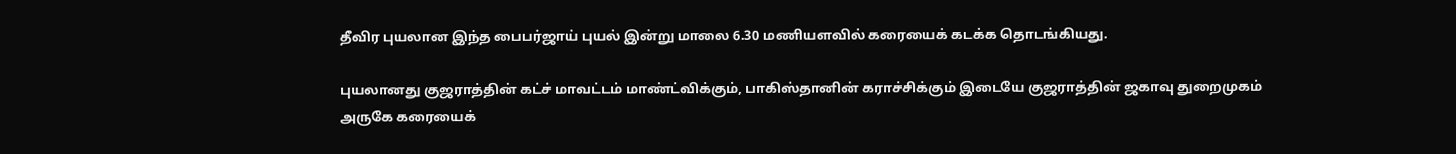தீவிர புயலான இந்த பைபர்ஜாய் புயல் இன்று மாலை 6.30 மணியளவில் கரையைக் கடக்க தொடங்கியது.

புயலானது குஜராத்தின் கட்ச் மாவட்டம் மாண்ட்விக்கும், பாகிஸ்தானின் கராச்சிக்கும் இடையே குஜராத்தின் ஜகாவு துறைமுகம் அருகே கரையைக்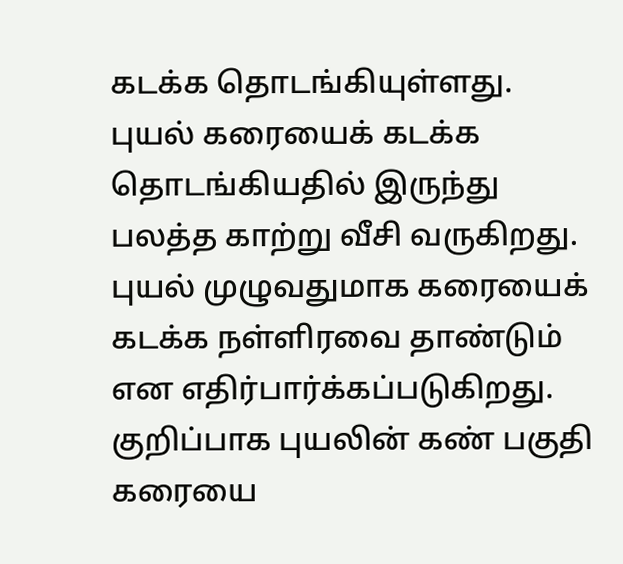கடக்க தொடங்கியுள்ளது. புயல் கரையைக் கடக்க தொடங்கியதில் இருந்து பலத்த காற்று வீசி வருகிறது. புயல் முழுவதுமாக கரையைக் கடக்க நள்ளிரவை தாண்டும் என எதிர்பார்க்கப்படுகிறது. குறிப்பாக புயலின் கண் பகுதி கரையை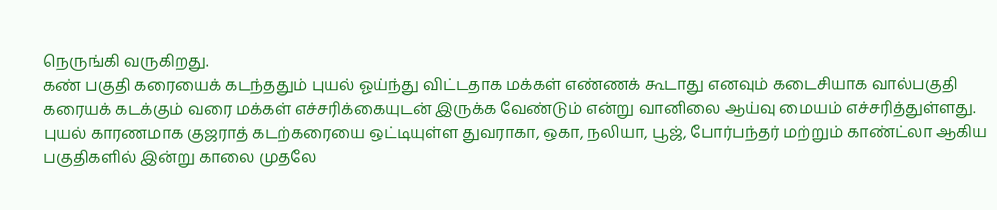நெருங்கி வருகிறது.
கண் பகுதி கரையைக் கடந்ததும் புயல் ஓய்ந்து விட்டதாக மக்கள் எண்ணக் கூடாது எனவும் கடைசியாக வால்பகுதி கரையக் கடக்கும் வரை மக்கள் எச்சரிக்கையுடன் இருக்க வேண்டும் என்று வானிலை ஆய்வு மையம் எச்சரித்துள்ளது. புயல் காரணமாக குஜராத் கடற்கரையை ஒட்டியுள்ள துவராகா, ஒகா, நலியா, பூஜ், போர்பந்தர் மற்றும் காண்ட்லா ஆகிய பகுதிகளில் இன்று காலை முதலே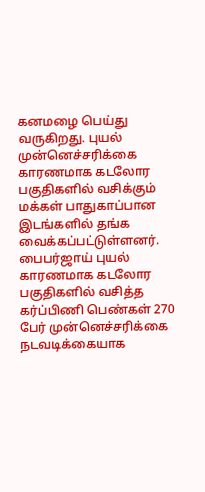கனமழை பெய்து வருகிறது. புயல் முன்னெச்சரிக்கை காரணமாக கடலோர பகுதிகளில் வசிக்கும் மக்கள் பாதுகாப்பான இடங்களில் தங்க வைக்கப்பட்டுள்ளனர்.
பைபர்ஜாய் புயல் காரணமாக கடலோர பகுதிகளில் வசித்த கர்ப்பிணி பெண்கள் 270 பேர் முன்னெச்சரிக்கை நடவடிக்கையாக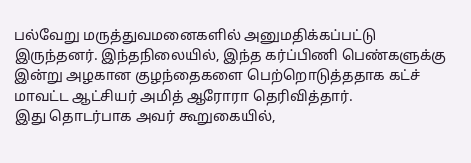பல்வேறு மருத்துவமனைகளில் அனுமதிக்கப்பட்டு இருந்தனர். இந்தநிலையில், இந்த கர்ப்பிணி பெண்களுக்கு இன்று அழகான குழந்தைகளை பெற்றொடுத்ததாக கட்ச் மாவட்ட ஆட்சியர் அமித் ஆரோரா தெரிவித்தார்.
இது தொடர்பாக அவர் கூறுகையில்,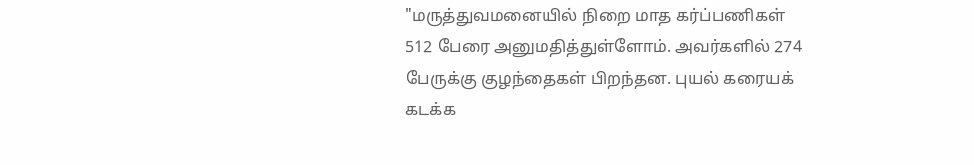"மருத்துவமனையில் நிறை மாத கர்ப்பணிகள் 512 பேரை அனுமதித்துள்ளோம். அவர்களில் 274 பேருக்கு குழந்தைகள் பிறந்தன. புயல் கரையக் கடக்க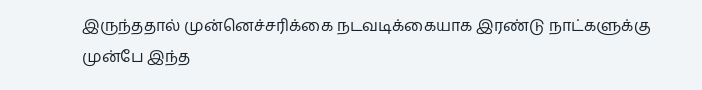இருந்ததால் முன்னெச்சரிக்கை நடவடிக்கையாக இரண்டு நாட்களுக்கு முன்பே இந்த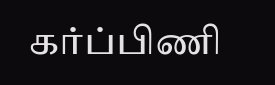கர்ப்பிணி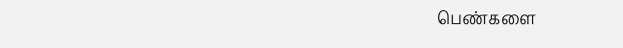பெண்களை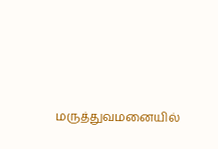மருத்துவமனையில்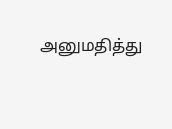அனுமதித்து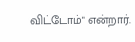விட்டோம்" என்றார்.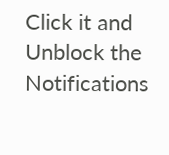Click it and Unblock the Notifications